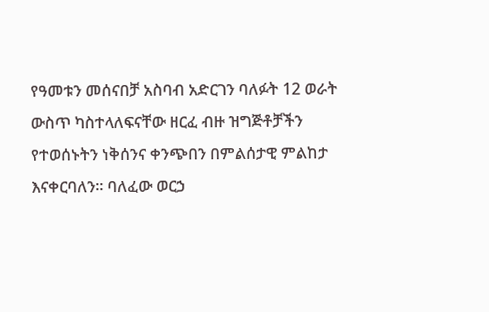የዓመቱን መሰናበቻ አስባብ አድርገን ባለፉት 12 ወራት ውስጥ ካስተላለፍናቸው ዘርፈ ብዙ ዝግጅቶቻችን የተወሰኑትን ነቅሰንና ቀንጭበን በምልሰታዊ ምልከታ እናቀርባለን። ባለፈው ወርኃ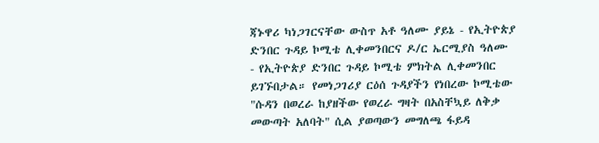ጃኑዋሪ ካነጋገርናቸው ውስጥ አቶ ዓለሙ ያይኔ - የኢትዮጵያ ድንበር ጉዳይ ኮሚቴ ሊቀመንበርና ዶ/ር ኤርሚያስ ዓለሙ - የኢትዮጵያ ድንበር ጉዳይ ኮሚቴ ምክትል ሊቀመንበር ይገኙበታል። የመነጋገሪያ ርዕሰ ጉዳያችን የነበረው ኮሚቴው "ሱዳን በወረራ ከያዘችው የወረራ ግዛት በአስቸኳይ ለቅቃ መውጣት አለባት" ሲል ያወጣውን መግለጫ ፋይዳ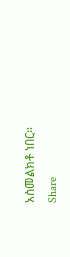አስመልክቶ ነበር።
Share